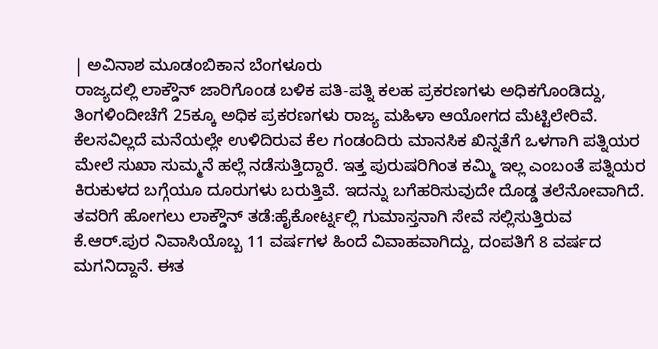| ಅವಿನಾಶ ಮೂಡಂಬಿಕಾನ ಬೆಂಗಳೂರು
ರಾಜ್ಯದಲ್ಲಿ ಲಾಕ್ಡೌನ್ ಜಾರಿಗೊಂಡ ಬಳಿಕ ಪತಿ-ಪತ್ನಿ ಕಲಹ ಪ್ರಕರಣಗಳು ಅಧಿಕಗೊಂಡಿದ್ದು, ತಿಂಗಳಿಂದೀಚೆಗೆ 25ಕ್ಕೂ ಅಧಿಕ ಪ್ರಕರಣಗಳು ರಾಜ್ಯ ಮಹಿಳಾ ಆಯೋಗದ ಮೆಟ್ಟಿಲೇರಿವೆ. ಕೆಲಸವಿಲ್ಲದೆ ಮನೆಯಲ್ಲೇ ಉಳಿದಿರುವ ಕೆಲ ಗಂಡಂದಿರು ಮಾನಸಿಕ ಖಿನ್ನತೆಗೆ ಒಳಗಾಗಿ ಪತ್ನಿಯರ ಮೇಲೆ ಸುಖಾ ಸುಮ್ಮನೆ ಹಲ್ಲೆ ನಡೆಸುತ್ತಿದ್ದಾರೆ. ಇತ್ತ ಪುರುಷರಿಗಿಂತ ಕಮ್ಮಿ ಇಲ್ಲ ಎಂಬಂತೆ ಪತ್ನಿಯರ ಕಿರುಕುಳದ ಬಗ್ಗೆಯೂ ದೂರುಗಳು ಬರುತ್ತಿವೆ. ಇದನ್ನು ಬಗೆಹರಿಸುವುದೇ ದೊಡ್ಡ ತಲೆನೋವಾಗಿದೆ.
ತವರಿಗೆ ಹೋಗಲು ಲಾಕ್ಡೌನ್ ತಡೆ:ಹೈಕೋರ್ಟ್ನಲ್ಲಿ ಗುಮಾಸ್ತನಾಗಿ ಸೇವೆ ಸಲ್ಲಿಸುತ್ತಿರುವ ಕೆ.ಆರ್.ಪುರ ನಿವಾಸಿಯೊಬ್ಬ 11 ವರ್ಷಗಳ ಹಿಂದೆ ವಿವಾಹವಾಗಿದ್ದು, ದಂಪತಿಗೆ 8 ವರ್ಷದ ಮಗನಿದ್ದಾನೆ. ಈತ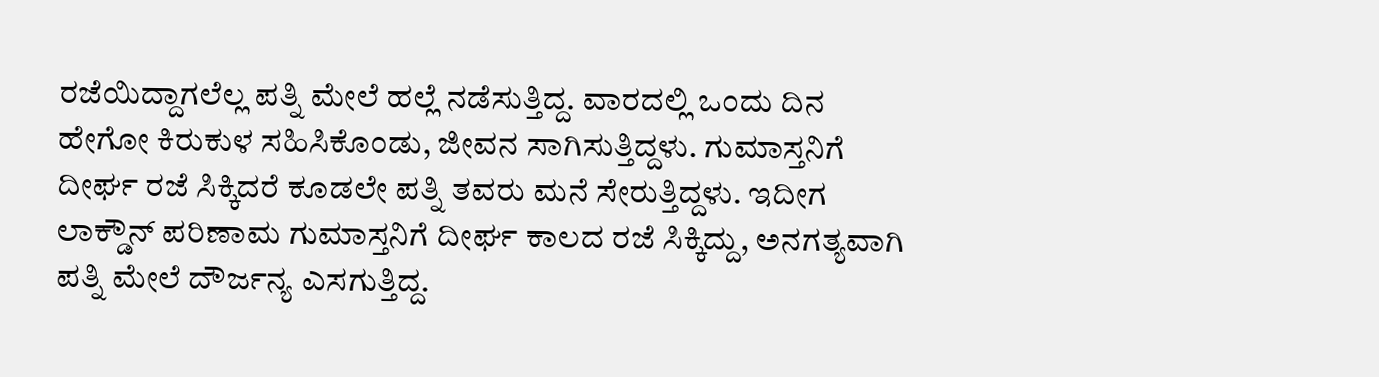ರಜೆಯಿದ್ದಾಗಲೆಲ್ಲ ಪತ್ನಿ ಮೇಲೆ ಹಲ್ಲೆ ನಡೆಸುತ್ತಿದ್ದ. ವಾರದಲ್ಲಿ ಒಂದು ದಿನ ಹೇಗೋ ಕಿರುಕುಳ ಸಹಿಸಿಕೊಂಡು, ಜೀವನ ಸಾಗಿಸುತ್ತಿದ್ದಳು. ಗುಮಾಸ್ತನಿಗೆ ದೀರ್ಘ ರಜೆ ಸಿಕ್ಕಿದರೆ ಕೂಡಲೇ ಪತ್ನಿ ತವರು ಮನೆ ಸೇರುತ್ತಿದ್ದಳು. ಇದೀಗ ಲಾಕ್ಡೌನ್ ಪರಿಣಾಮ ಗುಮಾಸ್ತನಿಗೆ ದೀರ್ಘ ಕಾಲದ ರಜೆ ಸಿಕ್ಕಿದ್ದು, ಅನಗತ್ಯವಾಗಿ ಪತ್ನಿ ಮೇಲೆ ದೌರ್ಜನ್ಯ ಎಸಗುತ್ತಿದ್ದ.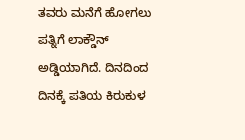ತವರು ಮನೆಗೆ ಹೋಗಲು ಪತ್ನಿಗೆ ಲಾಕ್ಡೌನ್ ಅಡ್ಡಿಯಾಗಿದೆ. ದಿನದಿಂದ ದಿನಕ್ಕೆ ಪತಿಯ ಕಿರುಕುಳ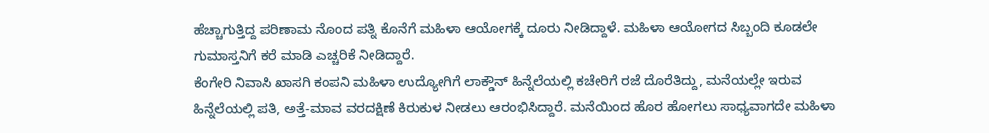ಹೆಚ್ಚಾಗುತ್ತಿದ್ದ ಪರಿಣಾಮ ನೊಂದ ಪತ್ನಿ ಕೊನೆಗೆ ಮಹಿಳಾ ಆಯೋಗಕ್ಕೆ ದೂರು ನೀಡಿದ್ದಾಳೆ. ಮಹಿಳಾ ಆಯೋಗದ ಸಿಬ್ಬಂದಿ ಕೂಡಲೇ ಗುಮಾಸ್ತನಿಗೆ ಕರೆ ಮಾಡಿ ಎಚ್ಚರಿಕೆ ನೀಡಿದ್ದಾರೆ.
ಕೆಂಗೇರಿ ನಿವಾಸಿ ಖಾಸಗಿ ಕಂಪನಿ ಮಹಿಳಾ ಉದ್ಯೋಗಿಗೆ ಲಾಕ್ಡೌನ್ ಹಿನ್ನೆಲೆಯಲ್ಲಿ ಕಚೇರಿಗೆ ರಜೆ ದೊರೆತಿದ್ದು, ಮನೆಯಲ್ಲೇ ಇರುವ ಹಿನ್ನೆಲೆಯಲ್ಲಿ ಪತಿ, ಅತ್ತೆ-ಮಾವ ವರದಕ್ಷಿಣೆ ಕಿರುಕುಳ ನೀಡಲು ಆರಂಭಿಸಿದ್ದಾರೆ. ಮನೆಯಿಂದ ಹೊರ ಹೋಗಲು ಸಾಧ್ಯವಾಗದೇ ಮಹಿಳಾ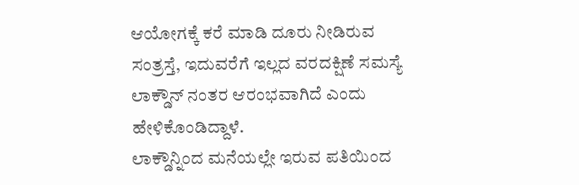ಆಯೋಗಕ್ಕೆ ಕರೆ ಮಾಡಿ ದೂರು ನೀಡಿರುವ ಸಂತ್ರಸ್ತೆ, ಇದುವರೆಗೆ ಇಲ್ಲದ ವರದಕ್ಷಿಣೆ ಸಮಸ್ಯೆ ಲಾಕ್ಡೌನ್ ನಂತರ ಆರಂಭವಾಗಿದೆ ಎಂದು ಹೇಳಿಕೊಂಡಿದ್ದಾಳೆ.
ಲಾಕ್ಡೌನ್ನಿಂದ ಮನೆಯಲ್ಲೇ ಇರುವ ಪತಿಯಿಂದ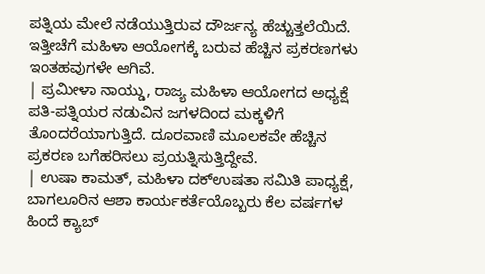ಪತ್ನಿಯ ಮೇಲೆ ನಡೆಯುತ್ತಿರುವ ದೌರ್ಜನ್ಯ ಹೆಚ್ಚುತ್ತಲೆಯಿದೆ. ಇತ್ತೀಚೆಗೆ ಮಹಿಳಾ ಆಯೋಗಕ್ಕೆ ಬರುವ ಹೆಚ್ಚಿನ ಪ್ರಕರಣಗಳು ಇಂತಹವುಗಳೇ ಆಗಿವೆ.
| ಪ್ರಮೀಳಾ ನಾಯ್ಡು, ರಾಜ್ಯ ಮಹಿಳಾ ಆಯೋಗದ ಅಧ್ಯಕ್ಷೆ
ಪತಿ-ಪತ್ನಿಯರ ನಡುವಿನ ಜಗಳದಿಂದ ಮಕ್ಕಳಿಗೆ ತೊಂದರೆಯಾಗುತ್ತಿದೆ. ದೂರವಾಣಿ ಮೂಲಕವೇ ಹೆಚ್ಚಿನ ಪ್ರಕರಣ ಬಗೆಹರಿಸಲು ಪ್ರಯತ್ನಿಸುತ್ತಿದ್ದೇವೆ.
| ಉಷಾ ಕಾಮತ್, ಮಹಿಳಾ ದಕ್ಉಷತಾ ಸಮಿತಿ ಪಾಧ್ಯಕ್ಷೆ,
ಬಾಗಲೂರಿನ ಆಶಾ ಕಾರ್ಯಕರ್ತೆಯೊಬ್ಬರು ಕೆಲ ವರ್ಷಗಳ ಹಿಂದೆ ಕ್ಯಾಬ್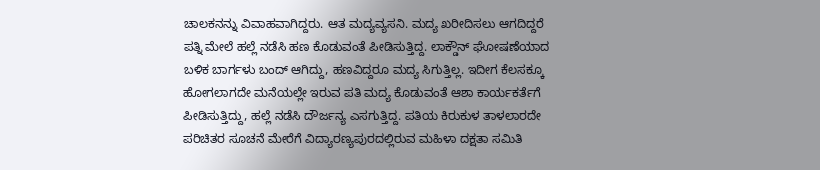ಚಾಲಕನನ್ನು ವಿವಾಹವಾಗಿದ್ದರು. ಆತ ಮದ್ಯವ್ಯಸನಿ. ಮದ್ಯ ಖರೀದಿಸಲು ಆಗದಿದ್ದರೆ ಪತ್ನಿ ಮೇಲೆ ಹಲ್ಲೆ ನಡೆಸಿ ಹಣ ಕೊಡುವಂತೆ ಪೀಡಿಸುತ್ತಿದ್ದ. ಲಾಕ್ಡೌನ್ ಘೋಷಣೆಯಾದ ಬಳಿಕ ಬಾರ್ಗಳು ಬಂದ್ ಆಗಿದ್ದು, ಹಣವಿದ್ದರೂ ಮದ್ಯ ಸಿಗುತ್ತಿಲ್ಲ. ಇದೀಗ ಕೆಲಸಕ್ಕೂ ಹೋಗಲಾಗದೇ ಮನೆಯಲ್ಲೇ ಇರುವ ಪತಿ ಮದ್ಯ ಕೊಡುವಂತೆ ಆಶಾ ಕಾರ್ಯಕರ್ತೆಗೆ ಪೀಡಿಸುತ್ತಿದ್ದು, ಹಲ್ಲೆ ನಡೆಸಿ ದೌರ್ಜನ್ಯ ಎಸಗುತ್ತಿದ್ದ. ಪತಿಯ ಕಿರುಕುಳ ತಾಳಲಾರದೇ ಪರಿಚಿತರ ಸೂಚನೆ ಮೇರೆಗೆ ವಿದ್ಯಾರಣ್ಯಪುರದಲ್ಲಿರುವ ಮಹಿಳಾ ದಕ್ಷತಾ ಸಮಿತಿ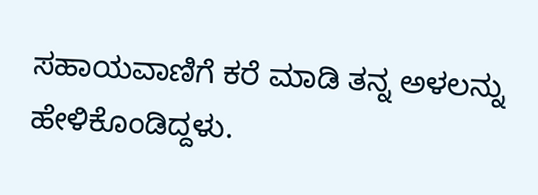ಸಹಾಯವಾಣಿಗೆ ಕರೆ ಮಾಡಿ ತನ್ನ ಅಳಲನ್ನು ಹೇಳಿಕೊಂಡಿದ್ದಳು.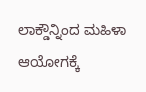ಲಾಕ್ಡೌನ್ನಿಂದ ಮಹಿಳಾ ಆಯೋಗಕ್ಕೆ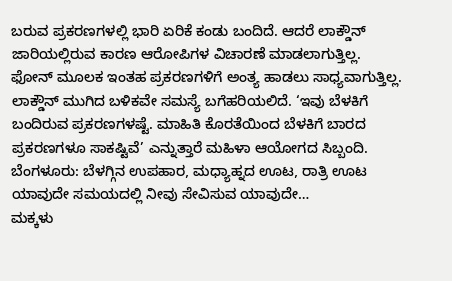ಬರುವ ಪ್ರಕರಣಗಳಲ್ಲಿ ಭಾರಿ ಏರಿಕೆ ಕಂಡು ಬಂದಿದೆ. ಆದರೆ ಲಾಕ್ಡೌನ್ ಜಾರಿಯಲ್ಲಿರುವ ಕಾರಣ ಆರೋಪಿಗಳ ವಿಚಾರಣೆ ಮಾಡಲಾಗುತ್ತಿಲ್ಲ. ಫೋನ್ ಮೂಲಕ ಇಂತಹ ಪ್ರಕರಣಗಳಿಗೆ ಅಂತ್ಯ ಹಾಡಲು ಸಾಧ್ಯವಾಗುತ್ತಿಲ್ಲ. ಲಾಕ್ಡೌನ್ ಮುಗಿದ ಬಳಿಕವೇ ಸಮಸ್ಯೆ ಬಗೆಹರಿಯಲಿದೆ. ‘ಇವು ಬೆಳಕಿಗೆ ಬಂದಿರುವ ಪ್ರಕರಣಗಳಷ್ಟೆ. ಮಾಹಿತಿ ಕೊರತೆಯಿಂದ ಬೆಳಕಿಗೆ ಬಾರದ ಪ್ರಕರಣಗಳೂ ಸಾಕಷ್ಟಿವೆ’ ಎನ್ನುತ್ತಾರೆ ಮಹಿಳಾ ಆಯೋಗದ ಸಿಬ್ಬಂದಿ.
ಬೆಂಗಳೂರು: ಬೆಳಗ್ಗಿನ ಉಪಹಾರ, ಮಧ್ಯಾಹ್ನದ ಊಟ, ರಾತ್ರಿ ಊಟ ಯಾವುದೇ ಸಮಯದಲ್ಲಿ ನೀವು ಸೇವಿಸುವ ಯಾವುದೇ…
ಮಕ್ಕಳು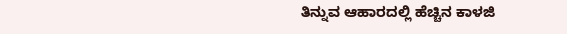ತಿನ್ನುವ ಆಹಾರದಲ್ಲಿ ಹೆಚ್ಚಿನ ಕಾಳಜಿ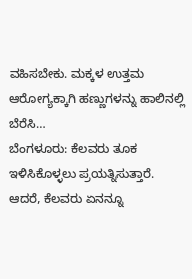ವಹಿಸಬೇಕು. ಮಕ್ಕಳ ಉತ್ತಮ ಆರೋಗ್ಯಕ್ಕಾಗಿ ಹಣ್ಣುಗಳನ್ನು ಹಾಲಿನಲ್ಲಿ ಬೆರೆಸಿ…
ಬೆಂಗಳೂರು: ಕೆಲವರು ತೂಕ ಇಳಿಸಿಕೊಳ್ಳಲು ಪ್ರಯತ್ನಿಸುತ್ತಾರೆ. ಆದರೆ, ಕೆಲವರು ಏನನ್ನೂ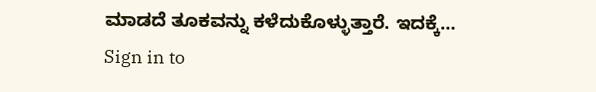ಮಾಡದೆ ತೂಕವನ್ನು ಕಳೆದುಕೊಳ್ಳುತ್ತಾರೆ. ಇದಕ್ಕೆ…
Sign in to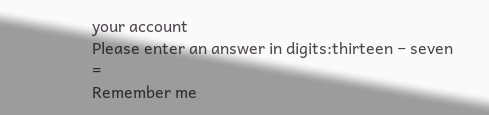your account
Please enter an answer in digits:thirteen − seven =
Remember me